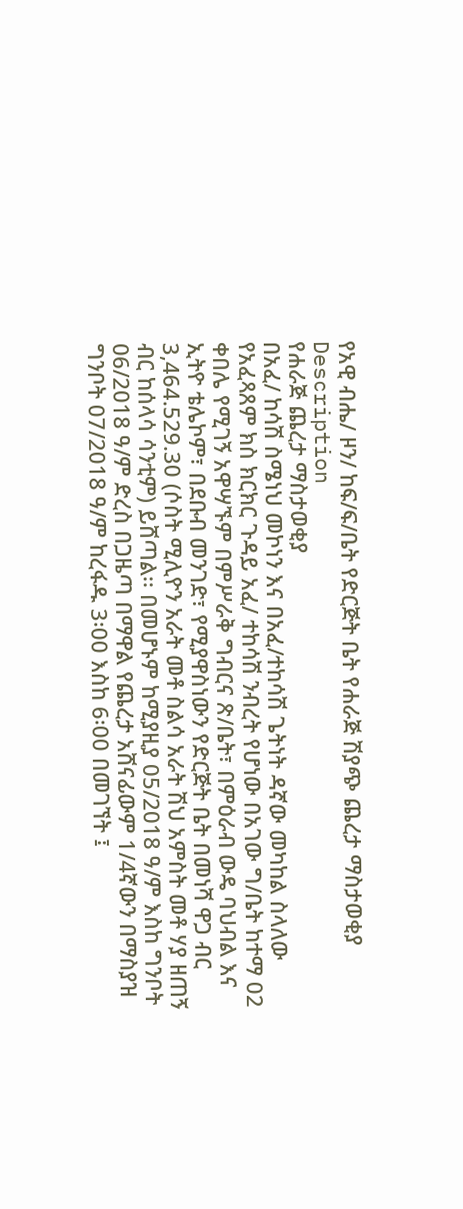የአዊ ብሔ/ ዞን/ ከፍ/ፍ/ቤት የድርጅት ቤት የሐራጅ ሽያጭ ጨረታ ማስታወቂያ
Description
የሐራጅ ጨረታ ማስታወቂያ
በአፈ/ ከሳሽ ስሜነህ መኮነን እና በአፈ/ተከሳሽ ጌትነት ዳኛው መካከል ስላለው የአፈጻጸም ክስ ክርክር ጉዳይ አፈ/ ተከሳሽ ንብረት የሆነው በአገው ግ/ቤት ከተማ 02 ቀበሌ የሚገኝ አዋሣኙም በምሥራቅ ግብርና ጽ/ቤት፣ በምዕራብ ውዴ ባህብል እና ኢትዮ ቴሌኮም፣ በደቡብ መንገድ፣ የሚያዋስነውን የድርጅት ቤት በመነሻ ዋጋ ብር 3,464.529.30 (ሶስት ሚሊዮን አራት መቶ ስልሳ አራት ሽህ አምስት መቶ ሃያ ዘጠኝ ብር ከሰላሳ ሳንቲም) ይሸጣል፡፡ በመሆኑም ከሚያዚያ 05/2018 ዓ/ም እስከ ግንቦት 06/2018 ዓ/ም ድረስ በጋዜጣ በማዋል የጨረታ አሸናፊውም 1/4ኛውን በማስያዝ ግንቦት 07/2018 ዓ/ም ከረፋዱ 3፡00 እስከ 6፡00 በመገኘት ፤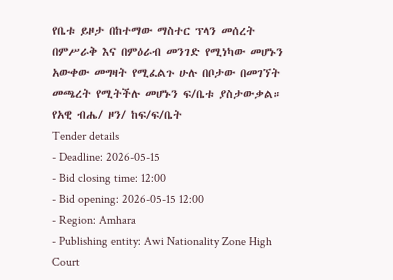የቤቱ ይዞታ በከተማው ማስተር ፕላን መሰረት በምሥራቅ እና በምዕራብ መንገድ የሚነካው መሆኑን አውቀው መግዛት የሚፈልጉ ሁሉ በቦታው በመገኘት መጫረት የሚትችሉ መሆኑን ፍ/ቤቱ ያስታውቃል።
የአዊ ብሔ/ ዞን/ ከፍ/ፍ/ቤት
Tender details
- Deadline: 2026-05-15
- Bid closing time: 12:00
- Bid opening: 2026-05-15 12:00
- Region: Amhara
- Publishing entity: Awi Nationality Zone High Court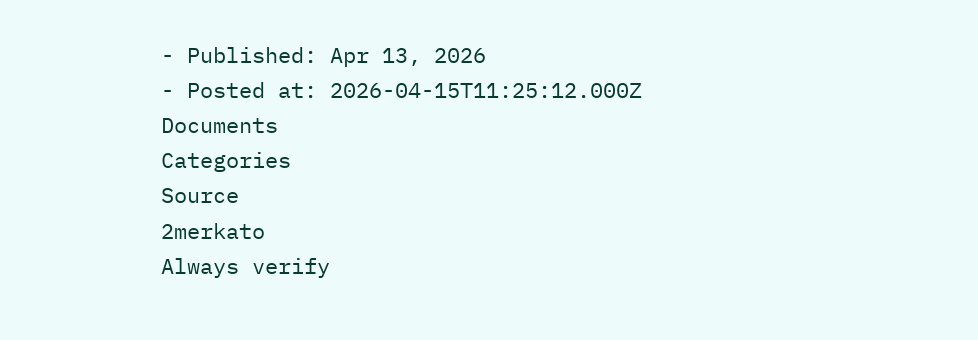- Published: Apr 13, 2026
- Posted at: 2026-04-15T11:25:12.000Z
Documents
Categories
Source
2merkato
Always verify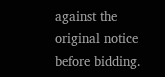against the original notice before bidding.